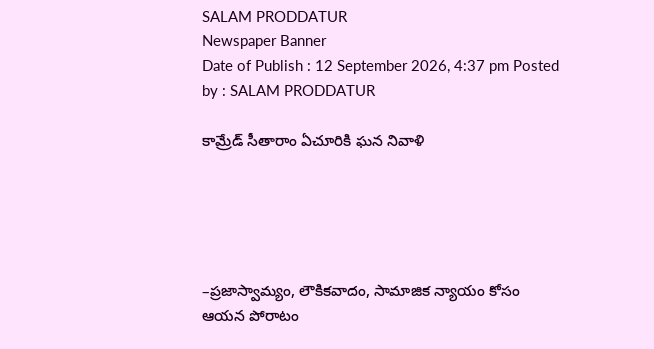SALAM PRODDATUR
Newspaper Banner
Date of Publish : 12 September 2026, 4:37 pm Posted by : SALAM PRODDATUR

కామ్రేడ్ సీతారాం ఏచూరికి ఘన నివాళి





–ప్రజాస్వామ్యం, లౌకికవాదం, సామాజిక న్యాయం కోసం ఆయన పోరాటం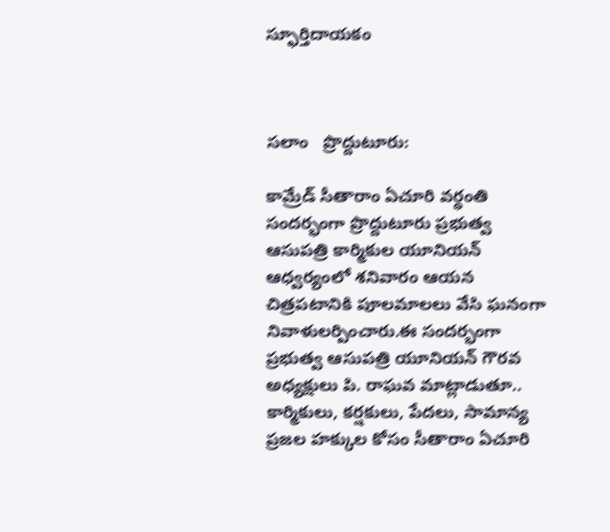స్ఫూర్తిదాయకం



సలాం   ప్రొద్దుటూరు:

కామ్రేడ్ సీతారాం ఏచూరి వర్ధంతి సందర్భంగా ప్రొద్దుటూరు ప్రభుత్వ ఆసుపత్రి కార్మికుల యూనియన్ ఆధ్వర్యంలో శనివారం ఆయన చిత్రపటానికి పూలమాలలు వేసి ఘనంగా నివాళులర్పించారు.ఈ సందర్భంగా ప్రభుత్వ ఆసుపత్రి యూనియన్ గౌరవ అధ్యక్షులు పి. రాఘవ మాట్లాడుతూ.. కార్మికులు, కర్షకులు, పేదలు, సామాన్య ప్రజల హక్కుల కోసం సీతారాం ఏచూరి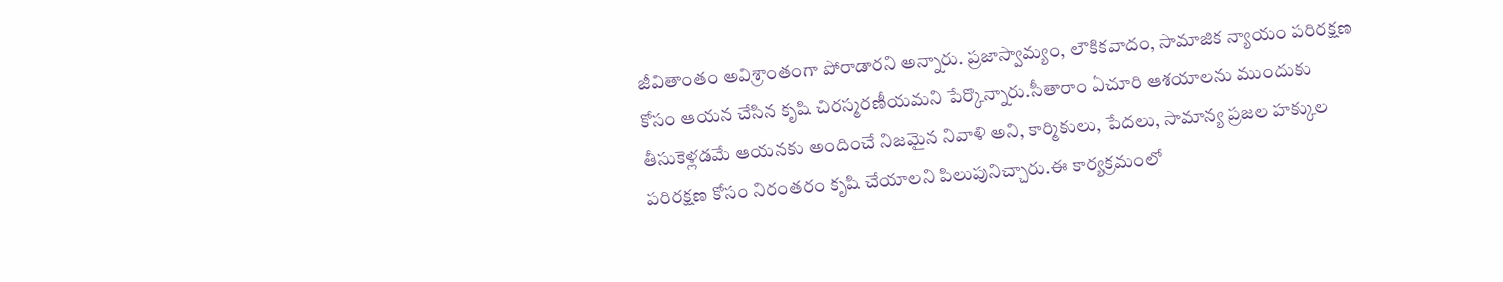జీవితాంతం అవిశ్రాంతంగా పోరాడారని అన్నారు. ప్రజాస్వామ్యం, లౌకికవాదం, సామాజిక న్యాయం పరిరక్షణ కోసం ఆయన చేసిన కృషి చిరస్మరణీయమని పేర్కొన్నారు.సీతారాం ఏచూరి ఆశయాలను ముందుకు తీసుకెళ్లడమే ఆయనకు అందించే నిజమైన నివాళి అని, కార్మికులు, పేదలు, సామాన్య ప్రజల హక్కుల పరిరక్షణ కోసం నిరంతరం కృషి చేయాలని పిలుపునిచ్చారు.ఈ కార్యక్రమంలో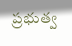ప్రభుత్వ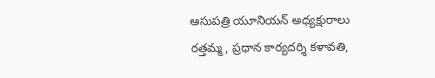ఆసుపత్రి యూనియన్ అధ్యక్షురాలు రత్తమ్మ, ప్రధాన కార్యదర్శి కళావతి,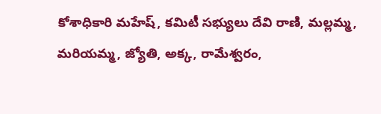కోశాధికారి మహేష్, కమిటీ సభ్యులు దేవి రాణి, మల్లమ్మ, మరియమ్మ, జ్యోతి, అక్క, రామేశ్వరం,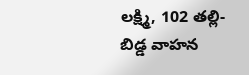లక్ష్మి, 102 తల్లి-బిడ్డ వాహన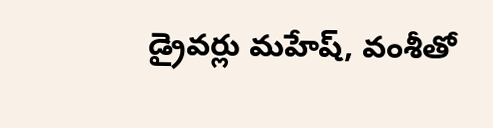డ్రైవర్లు మహేష్, వంశీతో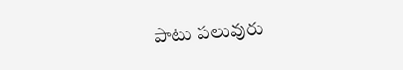పాటు పలువురు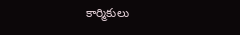కార్మికులు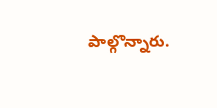పాల్గొన్నారు.